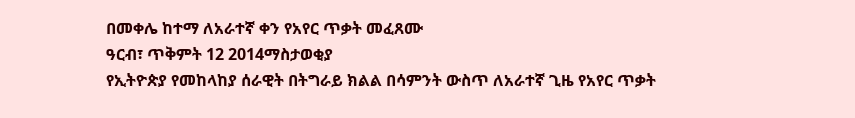በመቀሌ ከተማ ለአራተኛ ቀን የአየር ጥቃት መፈጸሙ
ዓርብ፣ ጥቅምት 12 2014ማስታወቂያ
የኢትዮጵያ የመከላከያ ሰራዊት በትግራይ ክልል በሳምንት ውስጥ ለአራተኛ ጊዜ የአየር ጥቃት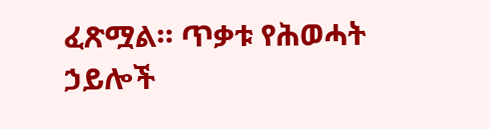ፈጽሟል። ጥቃቱ የሕወሓት ኃይሎች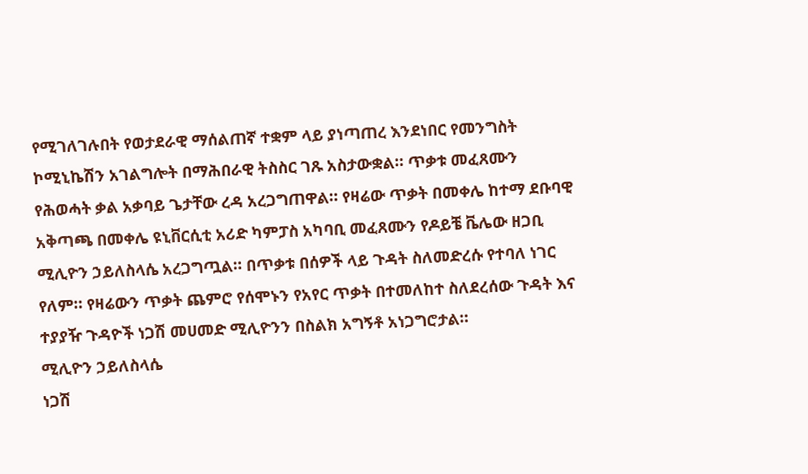የሚገለገሉበት የወታደራዊ ማሰልጠኛ ተቋም ላይ ያነጣጠረ እንደነበር የመንግስት ኮሚኒኬሽን አገልግሎት በማሕበራዊ ትስስር ገጹ አስታውቋል። ጥቃቱ መፈጸሙን የሕወሓት ቃል አቃባይ ጌታቸው ረዳ አረጋግጠዋል። የዛሬው ጥቃት በመቀሌ ከተማ ደቡባዊ አቅጣጫ በመቀሌ ዩኒቨርሲቲ አሪድ ካምፓስ አካባቢ መፈጸሙን የዶይቼ ቬሌው ዘጋቢ ሚሊዮን ኃይለስላሴ አረጋግጧል። በጥቃቱ በሰዎች ላይ ጉዳት ስለመድረሱ የተባለ ነገር የለም። የዛሬውን ጥቃት ጨምሮ የሰሞኑን የአየር ጥቃት በተመለከተ ስለደረሰው ጉዳት እና ተያያዥ ጉዳዮች ነጋሽ መሀመድ ሚሊዮንን በስልክ አግኝቶ አነጋግሮታል።
ሚሊዮን ኃይለስላሴ
ነጋሽ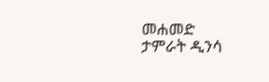መሐመድ
ታምራት ዲንሳ